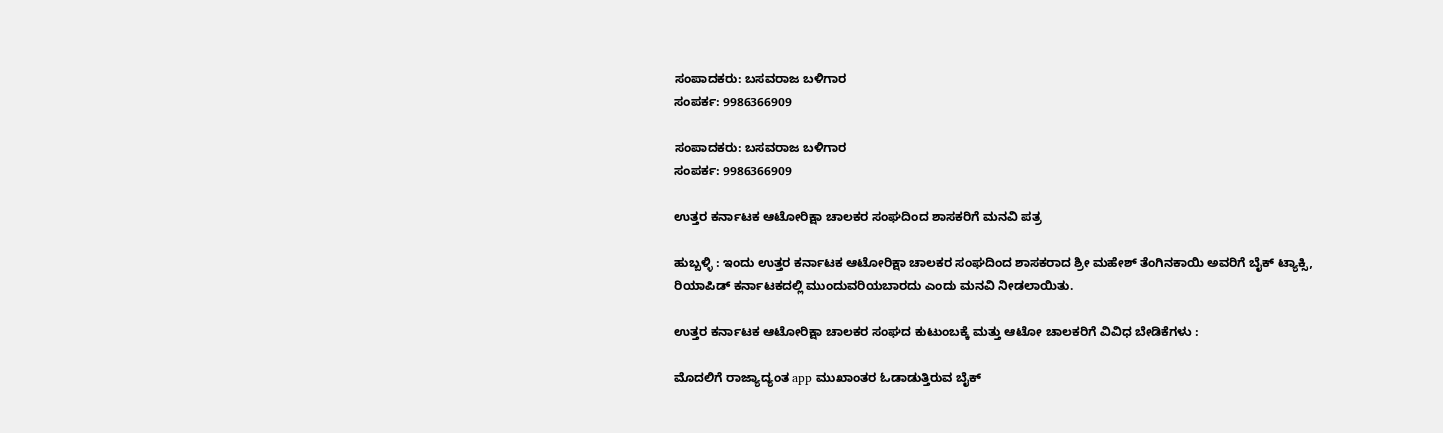ಸಂಪಾದಕರು: ಬಸವರಾಜ ಬಳಿಗಾರ
ಸಂಪರ್ಕ: 9986366909

ಸಂಪಾದಕರು: ಬಸವರಾಜ ಬಳಿಗಾರ
ಸಂಪರ್ಕ: 9986366909

ಉತ್ತರ ಕರ್ನಾಟಕ ಆಟೋರಿಕ್ಷಾ ಚಾಲಕರ ಸಂಘದಿಂದ ಶಾಸಕರಿಗೆ ಮನವಿ ಪತ್ರ

ಹುಬ್ಬಳ್ಳಿ : ಇಂದು ಉತ್ತರ ಕರ್ನಾಟಕ ಆಟೋರಿಕ್ಷಾ ಚಾಲಕರ ಸಂಘದಿಂದ ಶಾಸಕರಾದ ಶ್ರೀ ಮಹೇಶ್ ತೆಂಗಿನಕಾಯಿ ಅವರಿಗೆ ಬೈಕ್ ಟ್ಯಾಕ್ಸಿ, ರಿಯಾಪಿಡ್ ಕರ್ನಾಟಕದಲ್ಲಿ ಮುಂದುವರಿಯಬಾರದು ಎಂದು ಮನವಿ ನೀಡಲಾಯಿತು.

ಉತ್ತರ ಕರ್ನಾಟಕ ಆಟೋರಿಕ್ಷಾ ಚಾಲಕರ ಸಂಘದ ಕುಟುಂಬಕ್ಕೆ ಮತ್ತು ಆಟೋ ಚಾಲಕರಿಗೆ ವಿವಿಧ ಬೇಡಿಕೆಗಳು :

ಮೊದಲಿಗೆ ರಾಜ್ಯಾದ್ಯಂತ app ಮುಖಾಂತರ ಓಡಾಡುತ್ತಿರುವ ಬೈಕ್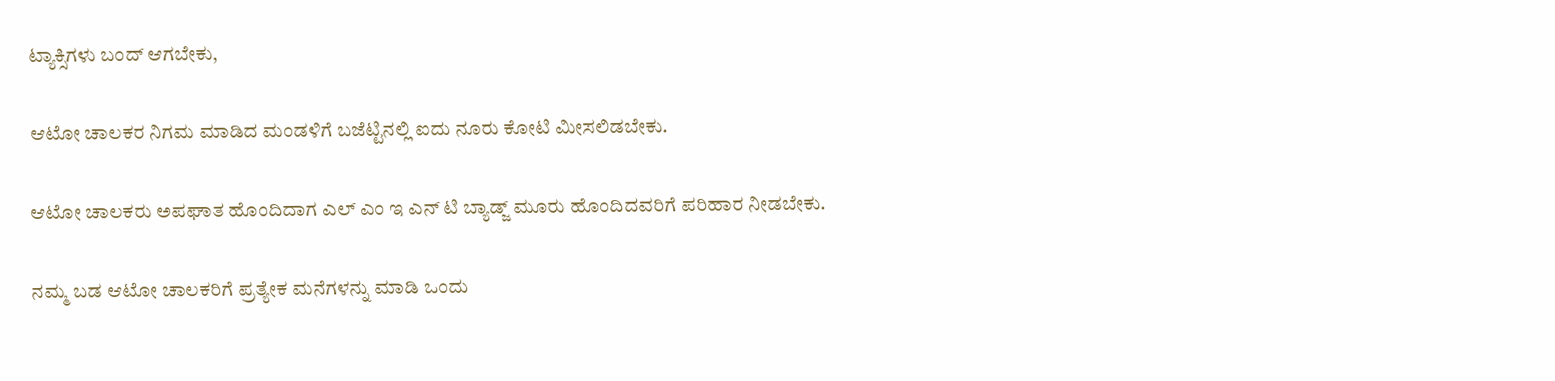ಟ್ಯಾಕ್ಸಿಗಳು ಬಂದ್ ಆಗಬೇಕು,

ಆಟೋ ಚಾಲಕರ ನಿಗಮ ಮಾಡಿದ ಮಂಡಳಿಗೆ ಬಜೆಟ್ಟಿನಲ್ಲಿ ಐದು ನೂರು ಕೋಟಿ ಮೀಸಲಿಡಬೇಕು.

ಆಟೋ ಚಾಲಕರು ಅಪಘಾತ ಹೊಂದಿದಾಗ ಎಲ್ ಎಂ ಇ ಎನ್‌ ಟಿ ಬ್ಯಾಡ್ಜ್ ಮೂರು ಹೊಂದಿದವರಿಗೆ ಪರಿಹಾರ ನೀಡಬೇಕು.

ನಮ್ಮ ಬಡ ಆಟೋ ಚಾಲಕರಿಗೆ ಪ್ರತ್ಯೇಕ ಮನೆಗಳನ್ನು ಮಾಡಿ ಒಂದು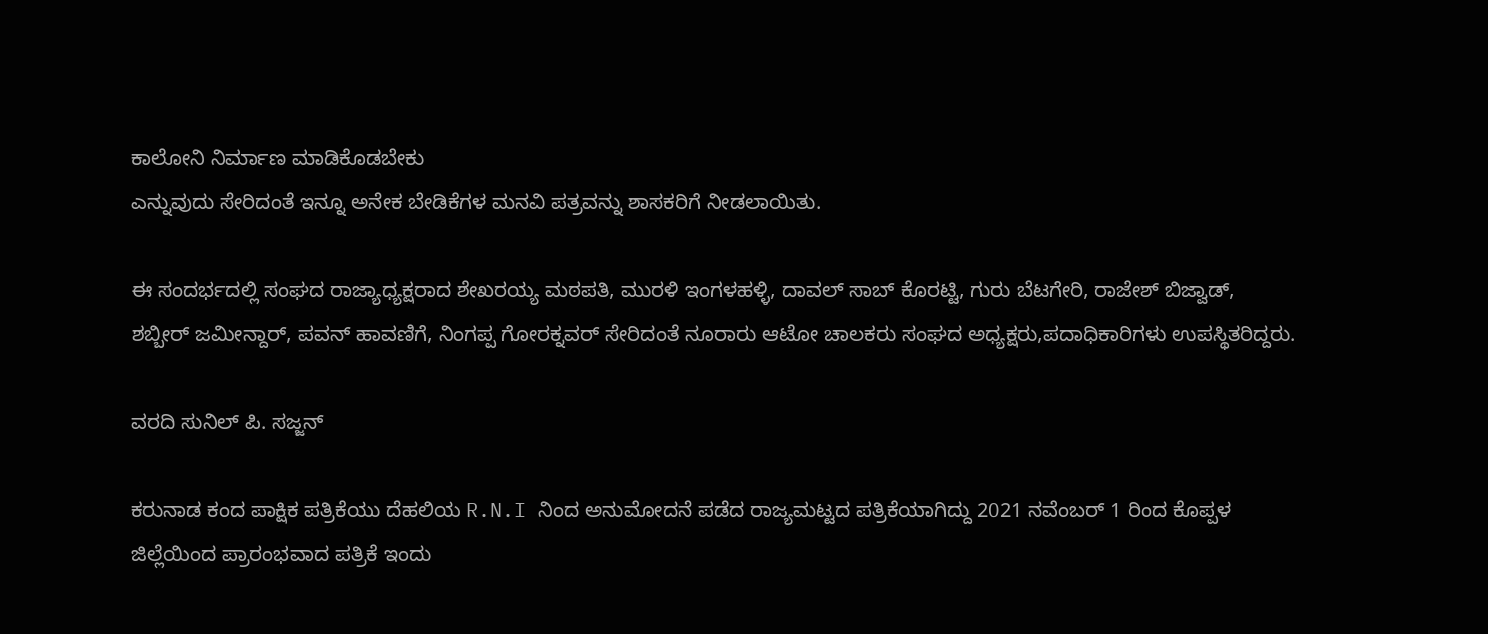ಕಾಲೋನಿ ನಿರ್ಮಾಣ ಮಾಡಿಕೊಡಬೇಕು
ಎನ್ನುವುದು ಸೇರಿದಂತೆ ಇನ್ನೂ ಅನೇಕ ಬೇಡಿಕೆಗಳ ಮನವಿ ಪತ್ರವನ್ನು ಶಾಸಕರಿಗೆ ನೀಡಲಾಯಿತು.

ಈ ಸಂದರ್ಭದಲ್ಲಿ ಸಂಘದ ರಾಜ್ಯಾಧ್ಯಕ್ಷರಾದ ಶೇಖರಯ್ಯ ಮಠಪತಿ, ಮುರಳಿ ಇಂಗಳಹಳ್ಳಿ, ದಾವಲ್ ಸಾಬ್ ಕೊರಟ್ಟಿ, ಗುರು ಬೆಟಗೇರಿ, ರಾಜೇಶ್ ಬಿಜ್ವಾಡ್, ಶಬ್ಬೀರ್ ಜಮೀನ್ದಾರ್, ಪವನ್ ಹಾವಣಿಗೆ, ನಿಂಗಪ್ಪ ಗೋರಕ್ನವರ್ ಸೇರಿದಂತೆ ನೂರಾರು ಆಟೋ ಚಾಲಕರು ಸಂಘದ ಅಧ್ಯಕ್ಷರು,ಪದಾಧಿಕಾರಿಗಳು ಉಪಸ್ಥಿತರಿದ್ದರು.

ವರದಿ ಸುನಿಲ್ ಪಿ. ಸಜ್ಜನ್

ಕರುನಾಡ ಕಂದ ಪಾಕ್ಷಿಕ ಪತ್ರಿಕೆಯು ದೆಹಲಿಯ R.N.I ನಿಂದ ಅನುಮೋದನೆ ಪಡೆದ ರಾಜ್ಯಮಟ್ಟದ ಪತ್ರಿಕೆಯಾಗಿದ್ದು 2021 ನವೆಂಬರ್ 1 ರಿಂದ ಕೊಪ್ಪಳ ಜಿಲ್ಲೆಯಿಂದ ಪ್ರಾರಂಭವಾದ ಪತ್ರಿಕೆ ಇಂದು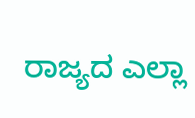ರಾಜ್ಯದ ಎಲ್ಲಾ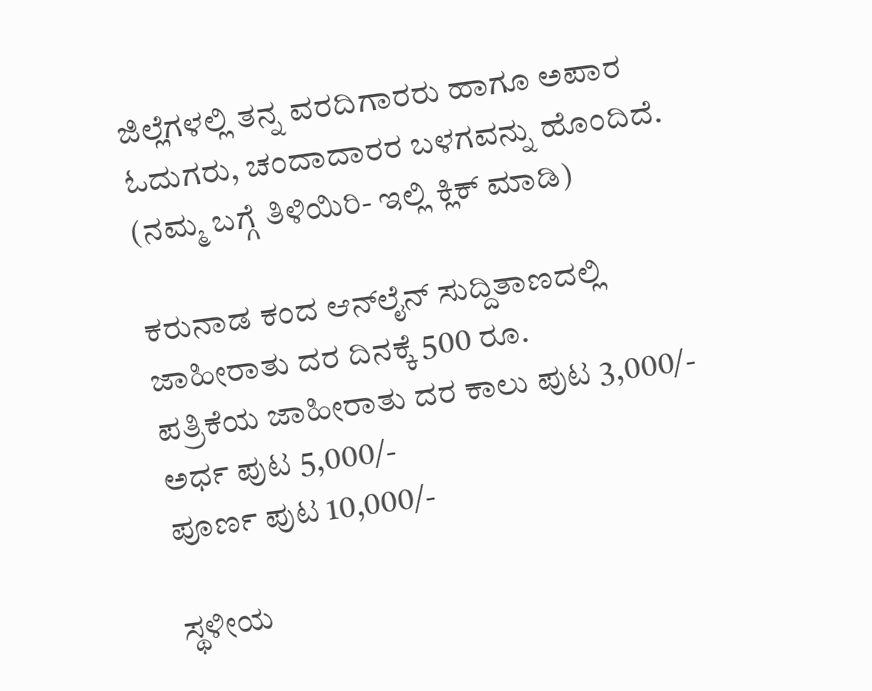ಜಿಲ್ಲೆಗಳಲ್ಲಿ ತನ್ನ ವರದಿಗಾರರು ಹಾಗೂ ಅಪಾರ ಓದುಗರು, ಚಂದಾದಾರರ ಬಳಗವನ್ನು ಹೊಂದಿದೆ. (ನಮ್ಮ ಬಗ್ಗೆ ತಿಳಿಯಿರಿ- ಇಲ್ಲಿ ಕ್ಲಿಕ್‌ ಮಾಡಿ)

ಕರುನಾಡ ಕಂದ ಆನ್‌ಲೈನ್‌ ಸುದ್ದಿತಾಣದಲ್ಲಿ ಜಾಹೀರಾತು ದರ ದಿನಕ್ಕೆ 500 ರೂ.
ಪತ್ರಿಕೆಯ ಜಾಹೀರಾತು ದರ ಕಾಲು ಪುಟ 3,000/-
ಅರ್ಧ ಪುಟ 5,000/-
ಪೂರ್ಣ ಪುಟ 10,000/-

ಸ್ಥಳೀಯ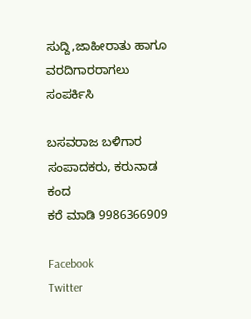ಸುದ್ದಿ,ಜಾಹೀರಾತು ಹಾಗೂ ವರದಿಗಾರರಾಗಲು ಸಂಪರ್ಕಿಸಿ

ಬಸವರಾಜ ಬಳಿಗಾರ
ಸಂಪಾದಕರು, ಕರುನಾಡ ಕಂದ
ಕರೆ ಮಾಡಿ 9986366909

Facebook
Twitter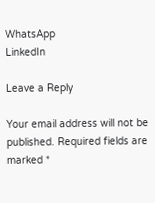WhatsApp
LinkedIn

Leave a Reply

Your email address will not be published. Required fields are marked *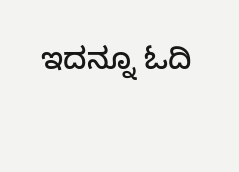ಇದನ್ನೂ ಓದಿ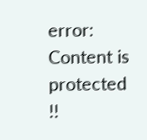error: Content is protected !!